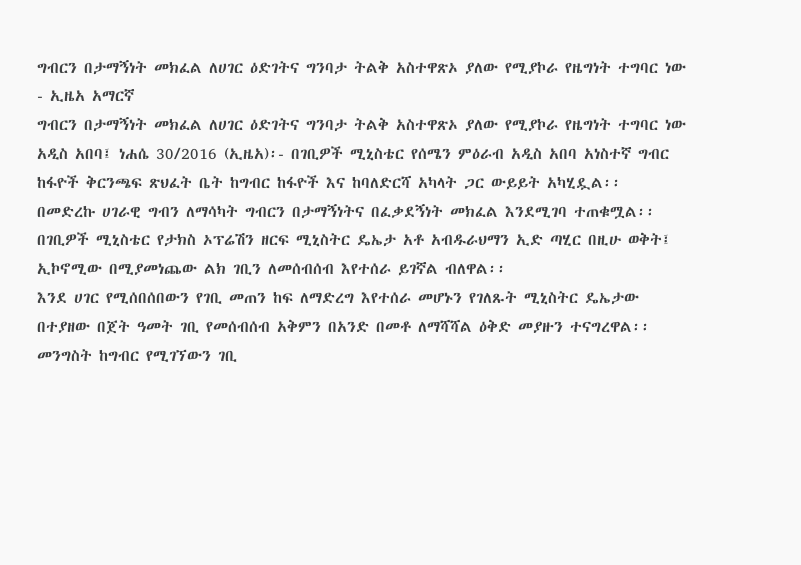ግብርን በታማኝነት መክፈል ለሀገር ዕድገትና ግንባታ ትልቅ አስተዋጽኦ ያለው የሚያኮራ የዜግነት ተግባር ነው - ኢዜአ አማርኛ
ግብርን በታማኝነት መክፈል ለሀገር ዕድገትና ግንባታ ትልቅ አስተዋጽኦ ያለው የሚያኮራ የዜግነት ተግባር ነው
አዲስ አበባ፤ ነሐሴ 30/2016 (ኢዜአ)፡- በገቢዎች ሚኒስቴር የሰሜን ምዕራብ አዲስ አበባ አነስተኛ ግብር ከፋዮች ቅርንጫፍ ጽህፈት ቤት ከግብር ከፋዮች እና ከባለድርሻ አካላት ጋር ውይይት አካሂዷል፡፡
በመድረኩ ሀገራዊ ግብን ለማሳካት ግብርን በታማኝነትና በፈቃደኝነት መክፈል እንደሚገባ ተጠቁሟል፡፡
በገቢዎች ሚኒስቴር የታክስ ኦፕሬሽን ዘርፍ ሚኒስትር ዴኤታ አቶ አብዱራህማን ኢድ ጣሂር በዚሁ ወቅት፤ ኢኮኖሚው በሚያመነጨው ልክ ገቢን ለመሰብሰብ እየተሰራ ይገኛል ብለዋል፡፡
እንደ ሀገር የሚሰበሰበውን የገቢ መጠን ከፍ ለማድረግ እየተሰራ መሆኑን የገለጹት ሚኒስትር ዴኤታው በተያዘው በጀት ዓመት ገቢ የመሰብሰብ አቅምን በአንድ በመቶ ለማሻሻል ዕቅድ መያዙን ተናግረዋል፡፡
መንግስት ከግብር የሚገኘውን ገቢ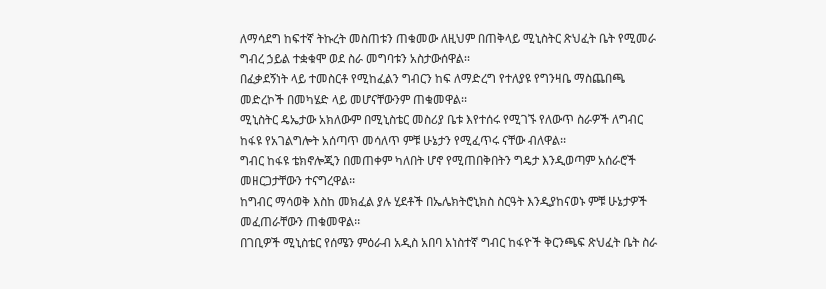ለማሳደግ ከፍተኛ ትኩረት መስጠቱን ጠቁመው ለዚህም በጠቅላይ ሚኒስትር ጽህፈት ቤት የሚመራ ግብረ ኃይል ተቋቁሞ ወደ ስራ መግባቱን አስታውሰዋል፡፡
በፈቃደኝነት ላይ ተመስርቶ የሚከፈልን ግብርን ከፍ ለማድረግ የተለያዩ የግንዛቤ ማስጨበጫ መድረኮች በመካሄድ ላይ መሆናቸውንም ጠቁመዋል፡፡
ሚኒስትር ዴኤታው አክለውም በሚኒስቴር መስሪያ ቤቱ እየተሰሩ የሚገኙ የለውጥ ስራዎች ለግብር ከፋዩ የአገልግሎት አሰጣጥ መሳለጥ ምቹ ሁኔታን የሚፈጥሩ ናቸው ብለዋል፡፡
ግብር ከፋዩ ቴክኖሎጂን በመጠቀም ካለበት ሆኖ የሚጠበቅበትን ግዴታ እንዲወጣም አሰራሮች መዘርጋታቸውን ተናግረዋል፡፡
ከግብር ማሳወቅ እስከ መክፈል ያሉ ሂደቶች በኤሌክትሮኒክስ ስርዓት እንዲያከናወኑ ምቹ ሁኔታዎች መፈጠራቸውን ጠቁመዋል፡፡
በገቢዎች ሚኒስቴር የሰሜን ምዕራብ አዲስ አበባ አነስተኛ ግብር ከፋዮች ቅርንጫፍ ጽህፈት ቤት ስራ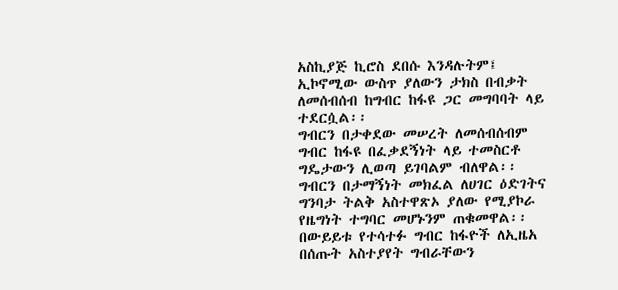አስኪያጅ ኪሮስ ደበሱ እንዳሉትም፤ ኢኮኖሚው ውስጥ ያለውን ታክስ በብቃት ለመሰብሰብ ከግብር ከፋዩ ጋር መግባባት ላይ ተደርሷል፡፡
ግብርን በታቀደው መሠረት ለመሰብሰብም ግብር ከፋዩ በፈቃደኝነት ላይ ተመስርቶ ግዴታውን ሊወጣ ይገባልም ብለዋል፡፡
ግብርን በታማኝነት መክፈል ለሀገር ዕድገትና ግንባታ ትልቅ አስተዋጽኦ ያለው የሚያኮራ የዜግነት ተግባር መሆኑንም ጠቁመዋል፡፡
በውይይቱ የተሳተፉ ግብር ከፋዮች ለኢዜአ በሰጡት አስተያየት ግብራቸውን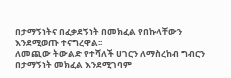በታማኝነትና በፈቃደኝነት በመክፈል የበኩላቸውን እንደሚወጡ ተናግረዋል፡፡
ለመጪው ትውልድ የተሻለች ሀገርን ለማስረከብ ግብርን በታማኝነት መክፈል እንደሚገባም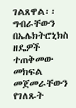ገልጸዋል፡፡
ግብራቸውን በኤሌክትሮኒክስ ዘዴዎች ተጠቅመው መክፍል መጀመራቸውን የገለጹት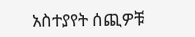አስተያየት ሰጪዎቹ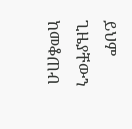ይህም ጊዜያቸውን ከመቆጠብ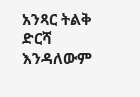አንጻር ትልቅ ድርሻ እንዳለውም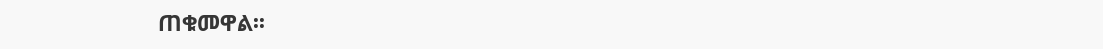ጠቁመዋል፡፡